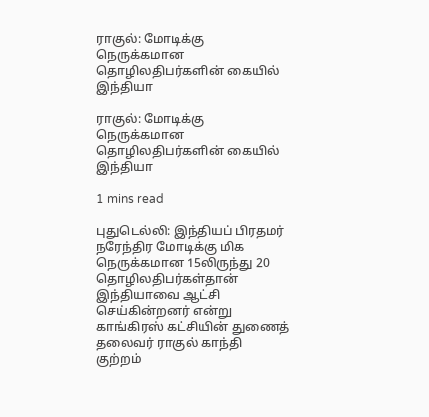ராகுல்: மோடிக்கு நெருக்கமான தொழிலதிபர்களின் கையில் இந்தியா

ராகுல்: மோடிக்கு நெருக்கமான தொழிலதிபர்களின் கையில் இந்தியா

1 mins read

புதுடெல்லி: இந்தியப் பிரதமர் நரேந்திர மோடிக்கு மிக நெருக்கமான 15லிருந்து 20 தொழிலதிபர்கள்தான் இந்தியாவை ஆட்சி செய்கின்றனர் என்று காங்கிரஸ் கட்சியின் துணைத் தலைவர் ராகுல் காந்தி குற்றம்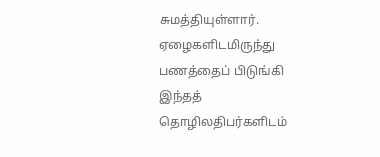சுமத்தியுள்ளார். ஏழைகளிடமிருந்து பணத்தைப் பிடுங்கி இந்தத் தொழிலதிபர்களிடம்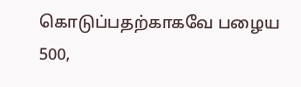கொடுப்பதற்காகவே பழைய 500,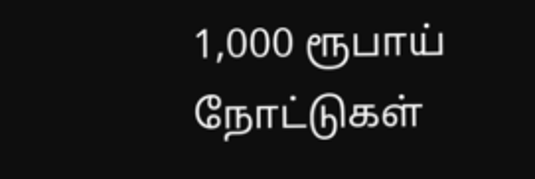1,000 ரூபாய் நோட்டுகள்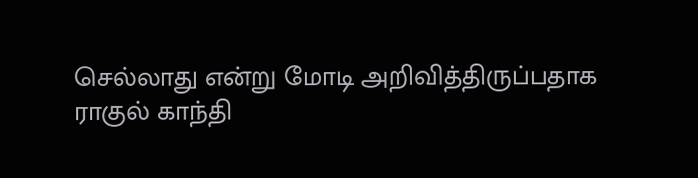செல்லாது என்று மோடி அறிவித்திருப்பதாக ராகுல் காந்தி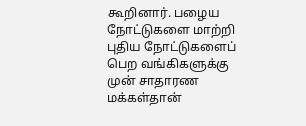கூறினார். பழைய நோட்டுகளை மாற்றி புதிய நோட்டுகளைப் பெற வங்கிகளுக்கு முன் சாதாரண மக்கள்தான்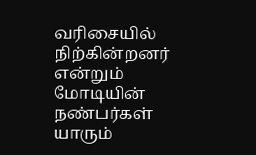வரிசையில் நிற்கின்றனர் என்றும் மோடியின் நண்பர்கள் யாரும்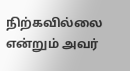நிற்கவில்லை என்றும் அவர்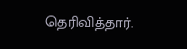தெரிவித்தார்.